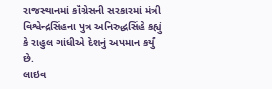રાજસ્થાનમાં કૉંગ્રેસની સરકારમાં મંત્રી વિશ્વેન્દ્રસિંહના પુત્ર અનિરુદ્ધસિંહે કહ્યું કે રાહુલ ગાંધીએ દેશનું અપમાન કર્યું છે.
લાઇવ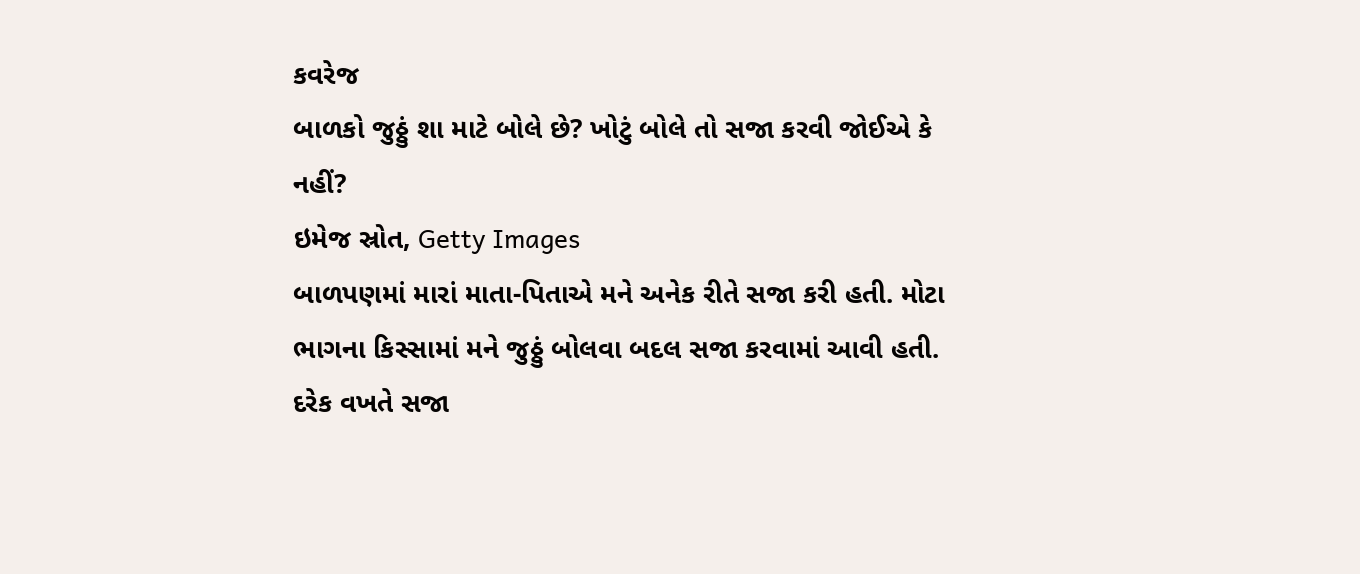કવરેજ
બાળકો જુઠ્ઠું શા માટે બોલે છે? ખોટું બોલે તો સજા કરવી જોઈએ કે નહીં?
ઇમેજ સ્રોત, Getty Images
બાળપણમાં મારાં માતા-પિતાએ મને અનેક રીતે સજા કરી હતી. મોટા ભાગના કિસ્સામાં મને જુઠ્ઠું બોલવા બદલ સજા કરવામાં આવી હતી.
દરેક વખતે સજા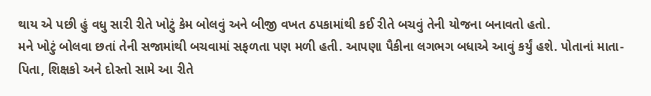થાય એ પછી હું વધુ સારી રીતે ખોટું કેમ બોલવું અને બીજી વખત ઠપકામાંથી કઈ રીતે બચવું તેની યોજના બનાવતો હતો.
મને ખોટું બોલવા છતાં તેની સજામાંથી બચવામાં સફળતા પણ મળી હતી. આપણા પૈકીના લગભગ બધાએ આવું કર્યું હશે. પોતાનાં માતા-પિતા, શિક્ષકો અને દોસ્તો સામે આ રીતે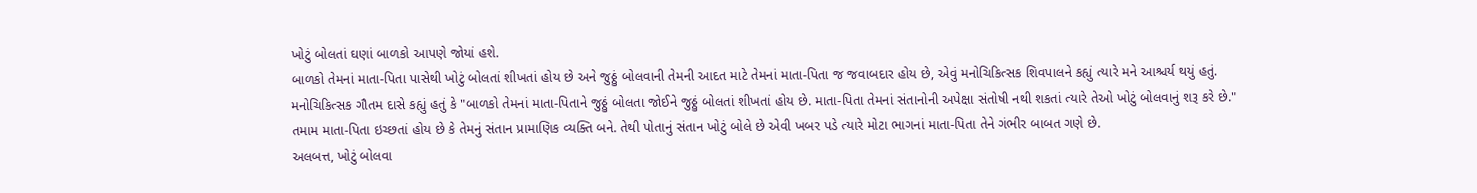ખોટું બોલતાં ઘણાં બાળકો આપણે જોયાં હશે.
બાળકો તેમનાં માતા-પિતા પાસેથી ખોટું બોલતાં શીખતાં હોય છે અને જુઠ્ઠું બોલવાની તેમની આદત માટે તેમનાં માતા-પિતા જ જવાબદાર હોય છે, એવું મનોચિકિત્સક શિવપાલને કહ્યું ત્યારે મને આશ્ચર્ય થયું હતું.
મનોચિકિત્સક ગૌતમ દાસે કહ્યું હતું કે "બાળકો તેમનાં માતા-પિતાને જુઠ્ઠું બોલતા જોઈને જુઠ્ઠું બોલતાં શીખતાં હોય છે. માતા-પિતા તેમનાં સંતાનોની અપેક્ષા સંતોષી નથી શકતાં ત્યારે તેઓ ખોટું બોલવાનું શરૂ કરે છે."
તમામ માતા-પિતા ઇચ્છતાં હોય છે કે તેમનું સંતાન પ્રામાણિક વ્યક્તિ બને. તેથી પોતાનું સંતાન ખોટું બોલે છે એવી ખબર પડે ત્યારે મોટા ભાગનાં માતા-પિતા તેને ગંભીર બાબત ગણે છે.
અલબત્ત, ખોટું બોલવા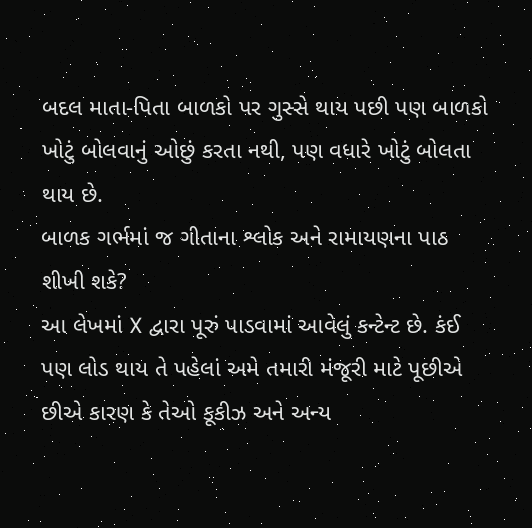બદલ માતા-પિતા બાળકો પર ગુસ્સે થાય પછી પણ બાળકો ખોટું બોલવાનું ઓછું કરતા નથી, પણ વધારે ખોટું બોલતા થાય છે.
બાળક ગર્ભમાં જ ગીતાના શ્લોક અને રામાયણના પાઠ શીખી શકે?
આ લેખમાં X દ્વારા પૂરું પાડવામાં આવેલું કન્ટેન્ટ છે. કંઈ પણ લોડ થાય તે પહેલાં અમે તમારી મંજૂરી માટે પૂછીએ છીએ કારણ કે તેઓ કૂકીઝ અને અન્ય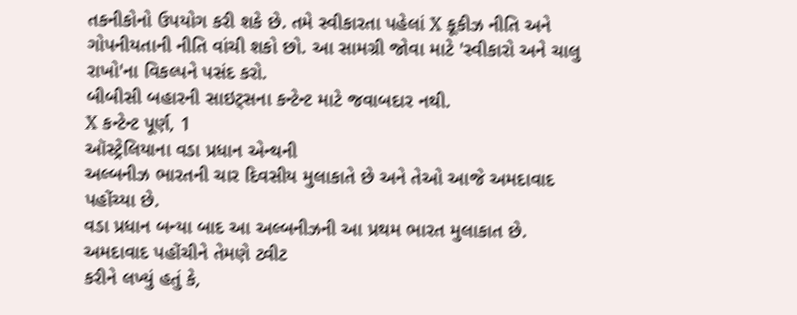તકનીકોનો ઉપયોગ કરી શકે છે. તમે સ્વીકારતા પહેલાં X કૂકીઝ નીતિ અને ગોપનીયતાની નીતિ વાંચી શકો છો. આ સામગ્રી જોવા માટે 'સ્વીકારો અને ચાલુ રાખો'ના વિકલ્પને પસંદ કરો.
બીબીસી બહારની સાઇટ્સના કન્ટેન્ટ માટે જવાબદાર નથી.
X કન્ટેન્ટ પૂર્ણ, 1
ઑસ્ટ્રેલિયાના વડા પ્રધાન એન્થની
અલ્બનીઝ ભારતની ચાર દિવસીય મુલાકાતે છે અને તેઓ આજે અમદાવાદ પહોંચ્યા છે.
વડા પ્રધાન બન્યા બાદ આ અલ્બનીઝની આ પ્રથમ ભારત મુલાકાત છે.
અમદાવાદ પહોંચીને તેમણે ટ્વીટ
કરીને લખ્યું હતું કે,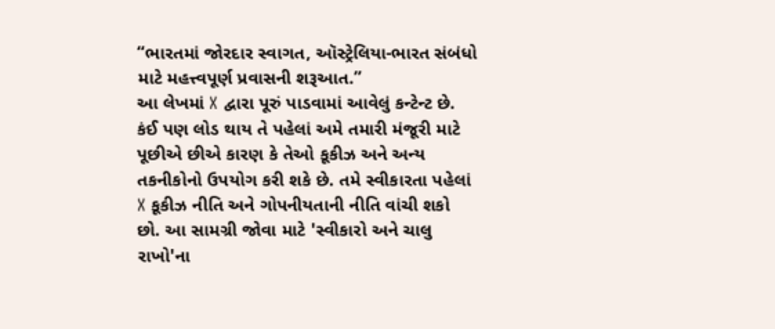“ભારતમાં જોરદાર સ્વાગત, ઑસ્ટ્રેલિયા-ભારત સંબંધો માટે મહત્ત્વપૂર્ણ પ્રવાસની શરૂઆત.”
આ લેખમાં X દ્વારા પૂરું પાડવામાં આવેલું કન્ટેન્ટ છે. કંઈ પણ લોડ થાય તે પહેલાં અમે તમારી મંજૂરી માટે પૂછીએ છીએ કારણ કે તેઓ કૂકીઝ અને અન્ય તકનીકોનો ઉપયોગ કરી શકે છે. તમે સ્વીકારતા પહેલાં X કૂકીઝ નીતિ અને ગોપનીયતાની નીતિ વાંચી શકો છો. આ સામગ્રી જોવા માટે 'સ્વીકારો અને ચાલુ રાખો'ના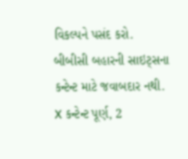વિકલ્પને પસંદ કરો.
બીબીસી બહારની સાઇટ્સના કન્ટેન્ટ માટે જવાબદાર નથી.
X કન્ટેન્ટ પૂર્ણ, 2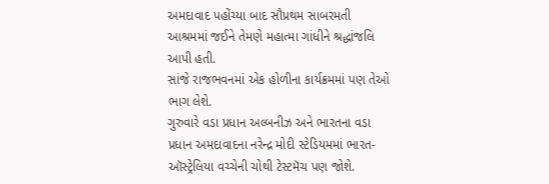અમદાવાદ પહોંચ્યા બાદ સૌપ્રથમ સાબરમતી આશ્રમમાં જઈને તેમણે મહાત્મા ગાંધીને શ્રદ્ધાંજલિ આપી હતી.
સાંજે રાજભવનમાં એક હોળીના કાર્યક્રમમાં પણ તેઓ ભાગ લેશે.
ગુરુવારે વડા પ્રધાન અલ્બનીઝ અને ભારતના વડા પ્રધાન અમદાવાદના નરેન્દ્ર મોદી સ્ટેડિયમમાં ભારત-ઑસ્ટ્રેલિયા વચ્ચેની ચોથી ટેસ્ટમૅચ પણ જોશે.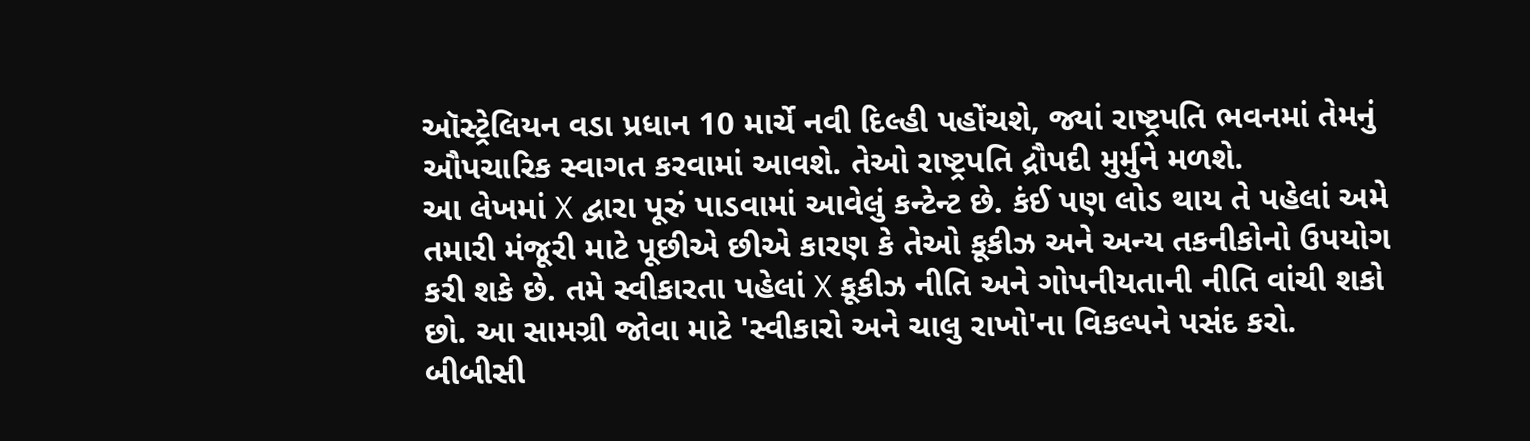ઑસ્ટ્રેલિયન વડા પ્રધાન 10 માર્ચે નવી દિલ્હી પહોંચશે, જ્યાં રાષ્ટ્રપતિ ભવનમાં તેમનું ઔપચારિક સ્વાગત કરવામાં આવશે. તેઓ રાષ્ટ્રપતિ દ્રૌપદી મુર્મુને મળશે.
આ લેખમાં X દ્વારા પૂરું પાડવામાં આવેલું કન્ટેન્ટ છે. કંઈ પણ લોડ થાય તે પહેલાં અમે તમારી મંજૂરી માટે પૂછીએ છીએ કારણ કે તેઓ કૂકીઝ અને અન્ય તકનીકોનો ઉપયોગ કરી શકે છે. તમે સ્વીકારતા પહેલાં X કૂકીઝ નીતિ અને ગોપનીયતાની નીતિ વાંચી શકો છો. આ સામગ્રી જોવા માટે 'સ્વીકારો અને ચાલુ રાખો'ના વિકલ્પને પસંદ કરો.
બીબીસી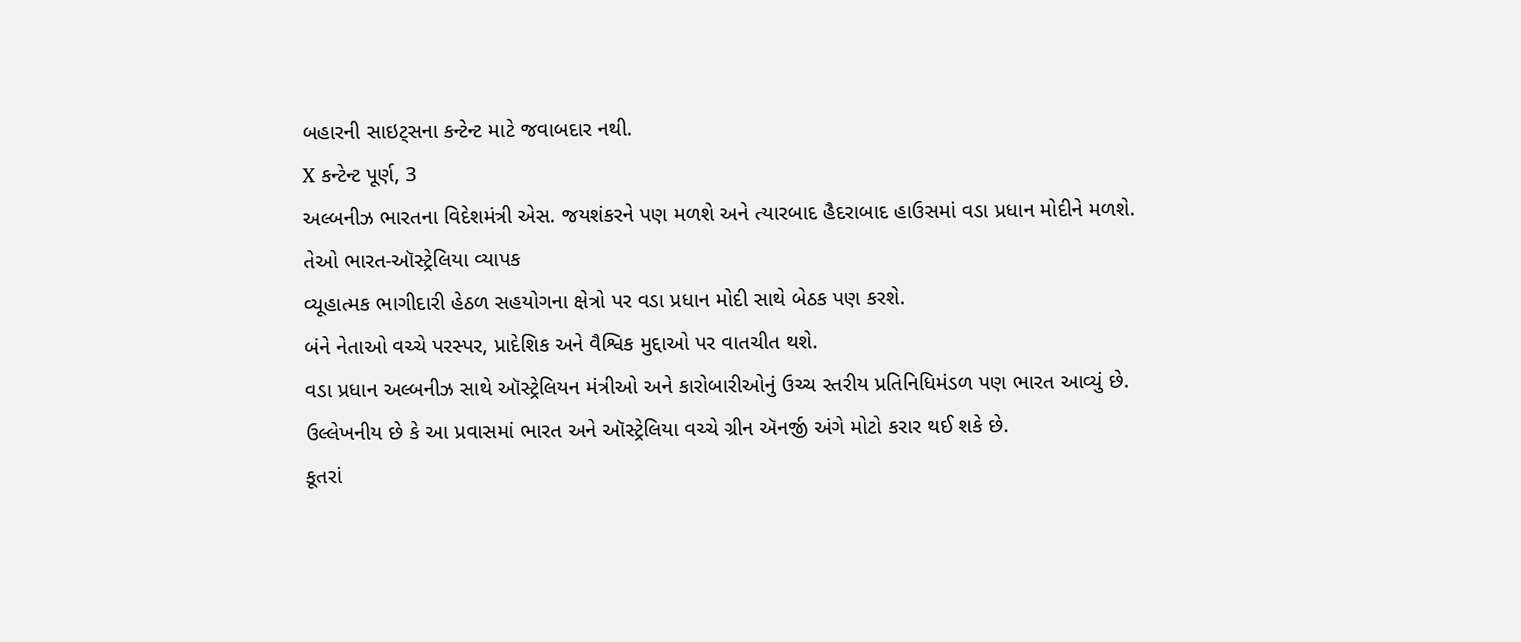બહારની સાઇટ્સના કન્ટેન્ટ માટે જવાબદાર નથી.
X કન્ટેન્ટ પૂર્ણ, 3
અલ્બનીઝ ભારતના વિદેશમંત્રી એસ. જયશંકરને પણ મળશે અને ત્યારબાદ હૈદરાબાદ હાઉસમાં વડા પ્રધાન મોદીને મળશે.
તેઓ ભારત-ઑસ્ટ્રેલિયા વ્યાપક
વ્યૂહાત્મક ભાગીદારી હેઠળ સહયોગના ક્ષેત્રો પર વડા પ્રધાન મોદી સાથે બેઠક પણ કરશે.
બંને નેતાઓ વચ્ચે પરસ્પર, પ્રાદેશિક અને વૈશ્વિક મુદ્દાઓ પર વાતચીત થશે.
વડા પ્રધાન અલ્બનીઝ સાથે ઑસ્ટ્રેલિયન મંત્રીઓ અને કારોબારીઓનું ઉચ્ચ સ્તરીય પ્રતિનિધિમંડળ પણ ભારત આવ્યું છે.
ઉલ્લેખનીય છે કે આ પ્રવાસમાં ભારત અને ઑસ્ટ્રેલિયા વચ્ચે ગ્રીન ઍનર્જી અંગે મોટો કરાર થઈ શકે છે.
કૂતરાં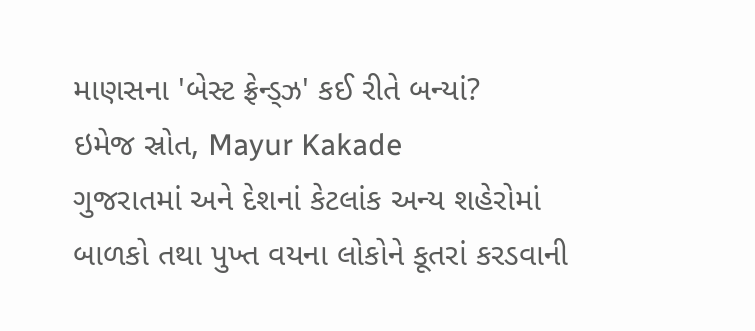માણસના 'બેસ્ટ ફ્રેન્ડ્ઝ' કઈ રીતે બન્યાં?
ઇમેજ સ્રોત, Mayur Kakade
ગુજરાતમાં અને દેશનાં કેટલાંક અન્ય શહેરોમાં બાળકો તથા પુખ્ત વયના લોકોને કૂતરાં કરડવાની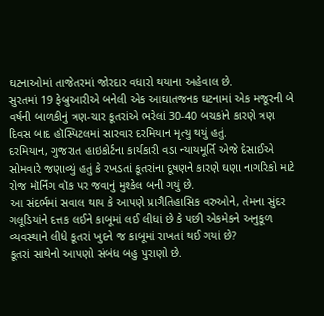ઘટનાઓમાં તાજેતરમાં જોરદાર વધારો થયાના અહેવાલ છે.
સુરતમાં 19 ફેબ્રુઆરીએ બનેલી એક આઘાતજનક ઘટનામાં એક મજૂરની બે વર્ષની બાળકીનું ત્રણ-ચાર કૂતરાંએ ભરેલાં 30-40 બચકાંને કારણે ત્રણ દિવસ બાદ હૉસ્પિટલમાં સારવાર દરમિયાન મૃત્યુ થયું હતું.
દરમિયાન, ગુજરાત હાઇકોર્ટના કાર્યકારી વડા ન્યાયમૂર્તિ એજે દેસાઈએ સોમવારે જણાવ્યું હતું કે રખડતાં કૂતરાંના દૂષણને કારણે ઘણા નાગરિકો માટે રોજ મૉર્નિંગ વૉક પર જવાનું મુશ્કેલ બની ગયું છે.
આ સંદર્ભમાં સવાલ થાય કે આપણે પ્રાગૈતિહાસિક વરુઓને, તેમના સુંદર ગલૂડિયાંને દત્તક લઈને કાબૂમાં લઈ લીધાં છે કે પછી એકમેકને અનુકૂળ વ્યવસ્થાને લીધે કૂતરાં ખુદને જ કાબૂમાં રાખતાં થઈ ગયાં છે?
કૂતરાં સાથેનો આપણો સંબંધ બહુ પુરાણો છે.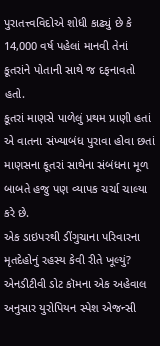પુરાતત્ત્વવિદોએ શોધી કાઢ્યું છે કે 14,000 વર્ષ પહેલાં માનવી તેનાં કૂતરાંને પોતાની સાથે જ દફનાવતો હતો.
કૂતરાં માણસે પાળેલું પ્રથમ પ્રાણી હતાં એ વાતના સંખ્યાબંધ પુરાવા હોવા છતાં માણસના કૂતરાં સાથેના સંબંધના મૂળ બાબતે હજુ પણ વ્યાપક ચર્ચા ચાલ્યા કરે છે.
એક ડાઇપરથી ડીંગુચાના પરિવારના મૃતદેહોનું રહસ્ય કેવી રીતે ખૂલ્યું?
એનડીટીવી ડોટ કૉમના એક અહેવાલ અનુસાર યુરોપિયન સ્પેશ એજન્સી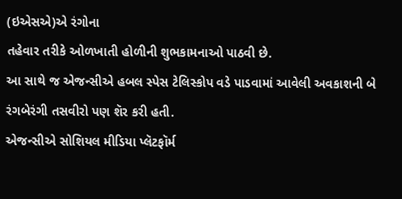(ઇએસએ)એ રંગોના
તહેવાર તરીકે ઓળખાતી હોળીની શુભકામનાઓ પાઠવી છે.
આ સાથે જ એજન્સીએ હબલ સ્પેસ ટેલિસ્કોપ વડે પાડવામાં આવેલી અવકાશની બે
રંગબેરંગી તસવીરો પણ શૅર કરી હતી.
એજન્સીએ સોશિયલ મીડિયા પ્લૅટફૉર્મ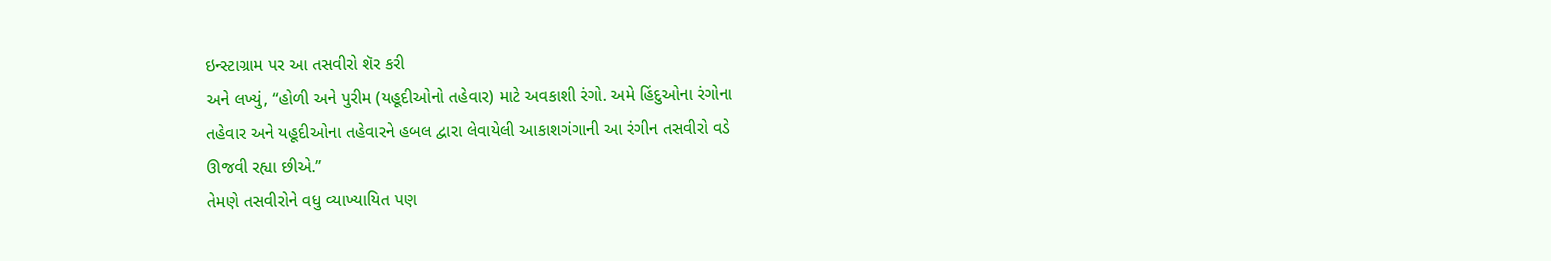ઇન્સ્ટાગ્રામ પર આ તસવીરો શૅર કરી
અને લખ્યું, “હોળી અને પુરીમ (યહૂદીઓનો તહેવાર) માટે અવકાશી રંગો. અમે હિંદુઓના રંગોના
તહેવાર અને યહૂદીઓના તહેવારને હબલ દ્વારા લેવાયેલી આકાશગંગાની આ રંગીન તસવીરો વડે
ઊજવી રહ્યા છીએ.”
તેમણે તસવીરોને વધુ વ્યાખ્યાયિત પણ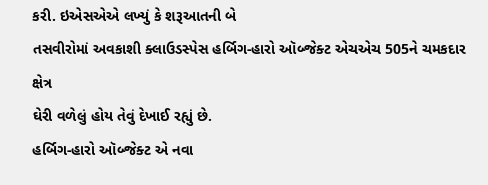કરી. ઇએસએએ લખ્યું કે શરૂઆતની બે
તસવીરોમાં અવકાશી ક્લાઉડસ્પેસ હર્બિગ-હારો ઑબ્જેક્ટ એચએચ 505ને ચમકદાર ક્ષેત્ર
ઘેરી વળેલું હોય તેવું દેખાઈ રહ્યું છે.
હર્બિગ-હારો ઑબ્જેક્ટ એ નવા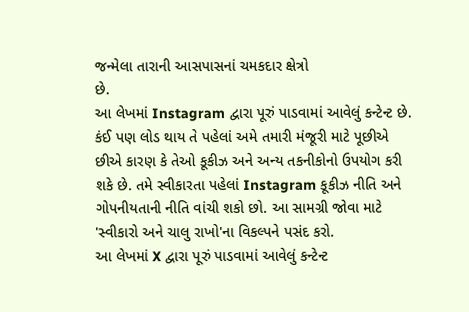જન્મેલા તારાની આસપાસનાં ચમકદાર ક્ષેત્રો
છે.
આ લેખમાં Instagram દ્વારા પૂરું પાડવામાં આવેલું કન્ટેન્ટ છે. કંઈ પણ લોડ થાય તે પહેલાં અમે તમારી મંજૂરી માટે પૂછીએ છીએ કારણ કે તેઓ કૂકીઝ અને અન્ય તકનીકોનો ઉપયોગ કરી શકે છે. તમે સ્વીકારતા પહેલાં Instagram કૂકીઝ નીતિ અને ગોપનીયતાની નીતિ વાંચી શકો છો. આ સામગ્રી જોવા માટે 'સ્વીકારો અને ચાલુ રાખો'ના વિકલ્પને પસંદ કરો.
આ લેખમાં X દ્વારા પૂરું પાડવામાં આવેલું કન્ટેન્ટ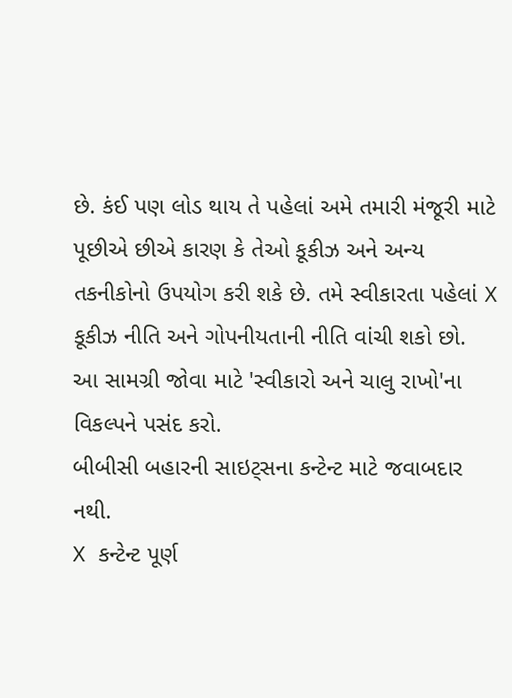છે. કંઈ પણ લોડ થાય તે પહેલાં અમે તમારી મંજૂરી માટે પૂછીએ છીએ કારણ કે તેઓ કૂકીઝ અને અન્ય તકનીકોનો ઉપયોગ કરી શકે છે. તમે સ્વીકારતા પહેલાં X કૂકીઝ નીતિ અને ગોપનીયતાની નીતિ વાંચી શકો છો. આ સામગ્રી જોવા માટે 'સ્વીકારો અને ચાલુ રાખો'ના વિકલ્પને પસંદ કરો.
બીબીસી બહારની સાઇટ્સના કન્ટેન્ટ માટે જવાબદાર નથી.
X કન્ટેન્ટ પૂર્ણ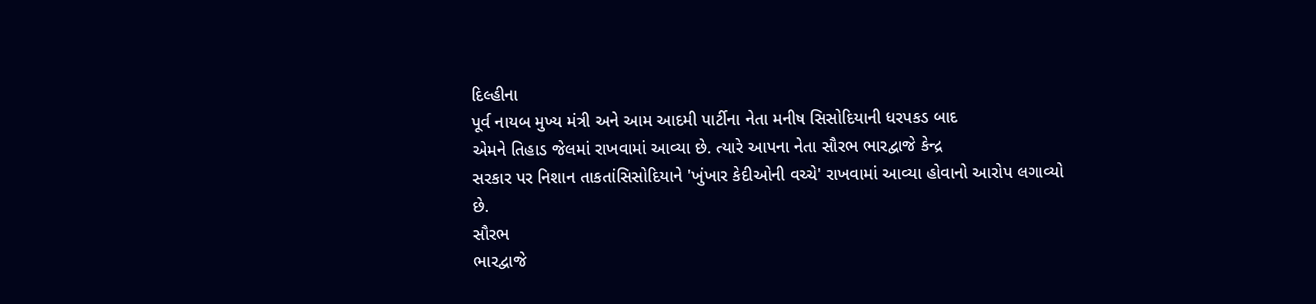દિલ્હીના
પૂર્વ નાયબ મુખ્ય મંત્રી અને આમ આદમી પાર્ટીના નેતા મનીષ સિસોદિયાની ધરપકડ બાદ
એમને તિહાડ જેલમાં રાખવામાં આવ્યા છે. ત્યારે આપના નેતા સૌરભ ભારદ્વાજે કેન્દ્ર
સરકાર પર નિશાન તાકતાંસિસોદિયાને 'ખુંખાર કેદીઓની વચ્ચે' રાખવામાં આવ્યા હોવાનો આરોપ લગાવ્યો
છે.
સૌરભ
ભારદ્વાજે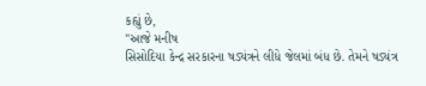કહ્યું છે,
"આજે મનીષ
સિસોદિયા કેન્દ્ર સરકારના ષડ્યંત્રને લીધે જેલમાં બંધ છે. તેમને ષડ્યંત્ર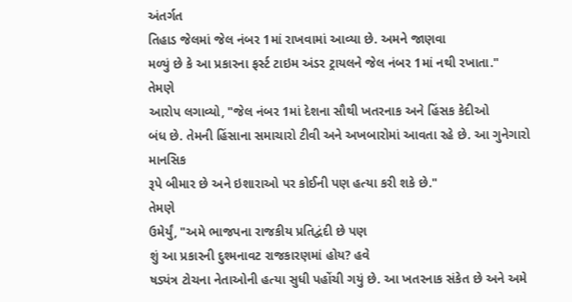અંતર્ગત
તિહાડ જેલમાં જેલ નંબર 1માં રાખવામાં આવ્યા છે. અમને જાણવા
મળ્યું છે કે આ પ્રકારના ફર્સ્ટ ટાઇમ અંડર ટ્રાયલને જેલ નંબર 1માં નથી રખાતા."
તેમણે
આરોપ લગાવ્યો, "જેલ નંબર 1માં દેશના સૌથી ખતરનાક અને હિંસક કેદીઓ
બંધ છે. તેમની હિંસાના સમાચારો ટીવી અને અખબારોમાં આવતા રહે છે. આ ગુનેગારો માનસિક
રૂપે બીમાર છે અને ઇશારાઓ પર કોઈની પણ હત્યા કરી શકે છે."
તેમણે
ઉમેર્યું, "અમે ભાજપના રાજકીય પ્રતિદ્વંદી છે પણ
શું આ પ્રકારની દુશ્મનાવટ રાજકારણમાં હોય? હવે
ષડ્યંત્ર ટોચના નેતાઓની હત્યા સુધી પહોંચી ગયું છે. આ ખતરનાક સંકેત છે અને અમે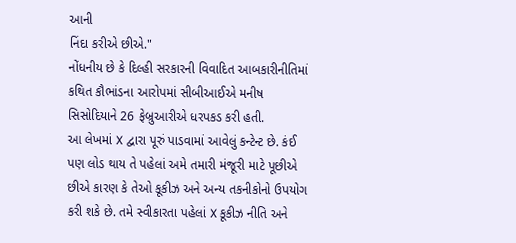આની
નિંદા કરીએ છીએ."
નોંધનીય છે કે દિલ્હી સરકારની વિવાદિત આબકારીનીતિમાં કથિત કૌભાંડના આરોપમાં સીબીઆઈએ મનીષ
સિસોદિયાને 26 ફેબ્રુઆરીએ ધરપકડ કરી હતી.
આ લેખમાં X દ્વારા પૂરું પાડવામાં આવેલું કન્ટેન્ટ છે. કંઈ પણ લોડ થાય તે પહેલાં અમે તમારી મંજૂરી માટે પૂછીએ છીએ કારણ કે તેઓ કૂકીઝ અને અન્ય તકનીકોનો ઉપયોગ કરી શકે છે. તમે સ્વીકારતા પહેલાં X કૂકીઝ નીતિ અને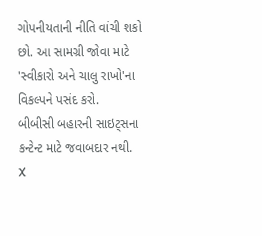ગોપનીયતાની નીતિ વાંચી શકો છો. આ સામગ્રી જોવા માટે 'સ્વીકારો અને ચાલુ રાખો'ના વિકલ્પને પસંદ કરો.
બીબીસી બહારની સાઇટ્સના કન્ટેન્ટ માટે જવાબદાર નથી.
X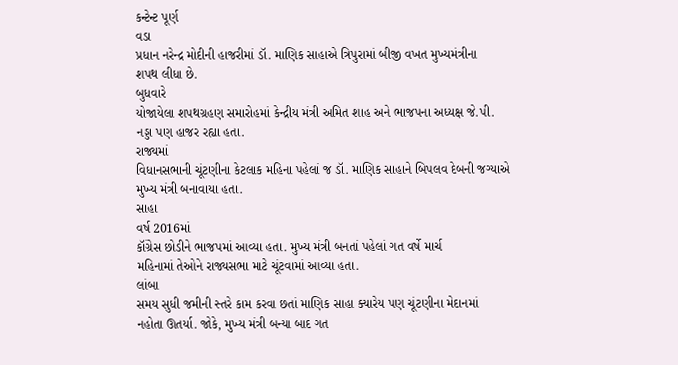કન્ટેન્ટ પૂર્ણ
વડા
પ્રધાન નરેન્દ્ર મોદીની હાજરીમાં ડૉ. માણિક સાહાએ ત્રિપુરામાં બીજી વખત મુખ્યમંત્રીના
શપથ લીધા છે.
બુધવારે
યોજાયેલા શપથગ્રહણ સમારોહમાં કેન્દ્રીય મંત્રી અમિત શાહ અને ભાજપના અધ્યક્ષ જે.પી.
નડ્ડા પણ હાજર રહ્યા હતા.
રાજ્યમાં
વિધાનસભાની ચૂંટણીના કેટલાક મહિના પહેલાં જ ડૉ. માણિક સાહાને બિપલવ દેબની જગ્યાએ
મુખ્ય મંત્રી બનાવાયા હતા.
સાહા
વર્ષ 2016માં
કૉંગ્રેસ છોડીને ભાજપમાં આવ્યા હતા. મુખ્ય મંત્રી બનતાં પહેલાં ગત વર્ષે માર્ચ
મહિનામાં તેઓને રાજ્યસભા માટે ચૂંટવામાં આવ્યા હતા.
લાંબા
સમય સુધી જમીની સ્તરે કામ કરવા છતાં માણિક સાહા ક્યારેય પણ ચૂંટણીના મેદાનમાં
નહોતા ઊતર્યા. જોકે, મુખ્ય મંત્રી બન્યા બાદ ગત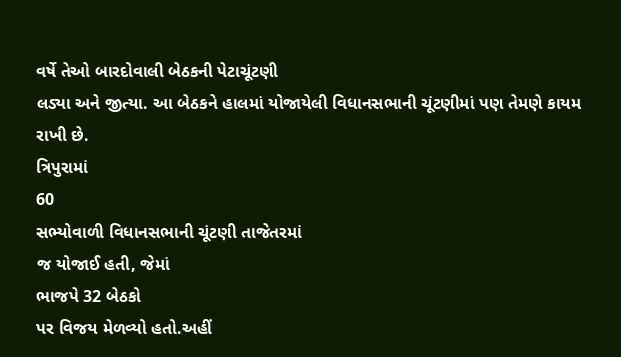વર્ષે તેઓ બારદોવાલી બેઠકની પેટાચૂંટણી
લડ્યા અને જીત્યા. આ બેઠકને હાલમાં યોજાયેલી વિધાનસભાની ચૂંટણીમાં પણ તેમણે કાયમ
રાખી છે.
ત્રિપુરામાં
60
સભ્યોવાળી વિધાનસભાની ચૂંટણી તાજેતરમાં
જ યોજાઈ હતી, જેમાં
ભાજપે 32 બેઠકો
પર વિજય મેળવ્યો હતો.અહીં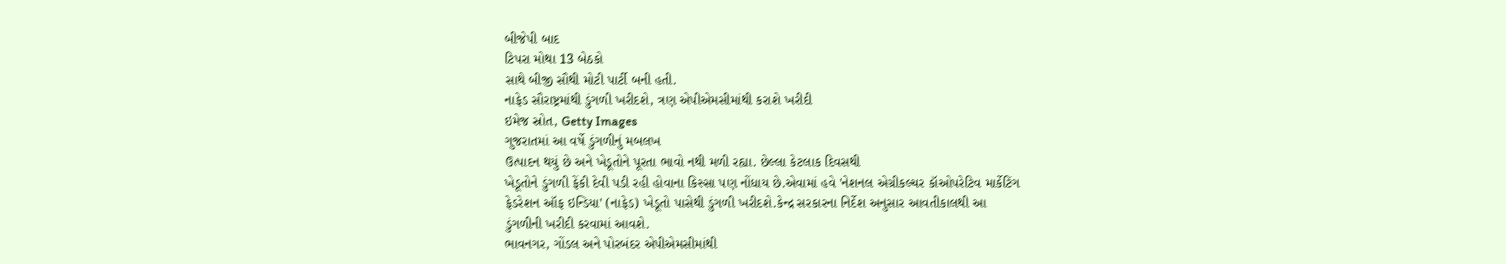બીજેપી બાદ
ટિપરા મોથા 13 બેઠકો
સાથે બીજી સૌથી મોટી પાર્ટી બની હતી.
નાફેડ સૌરાષ્ટ્રમાંથી ડુંગળી ખરીદશે, ત્રણ એપીએમસીમાંથી કરાશે ખરીદી
ઇમેજ સ્રોત, Getty Images
ગુજરાતમાં આ વર્ષે ડુંગળીનું મબલખ
ઉત્પાદન થયું છે અને ખેડૂતોને પૂરતા ભાવો નથી મળી રહ્યા. છેલ્લા કેટલાક દિવસથી
ખેડૂતોને ડુંગળી ફેંકી દેવી પડી રહી હોવાના કિસ્સા પણ નોંધાય છે.એવામાં હવે 'નેશનલ એગ્રીકલ્ચર કૉઓપરેટિવ માર્કેટિંગ
ફેડરેશન ઑફ ઇન્ડિયા' (નાફેડ) ખેડૂતો પાસેથી ડુંગળી ખરીદશે.કેન્દ્ર સરકારના નિર્દેશ અનુસાર આવતીકાલથી આ
ડુંગળીની ખરીદી કરવામાં આવશે.
ભાવનગર, ગોંડલ અને પોરબંદર એપીએમસીમાંથી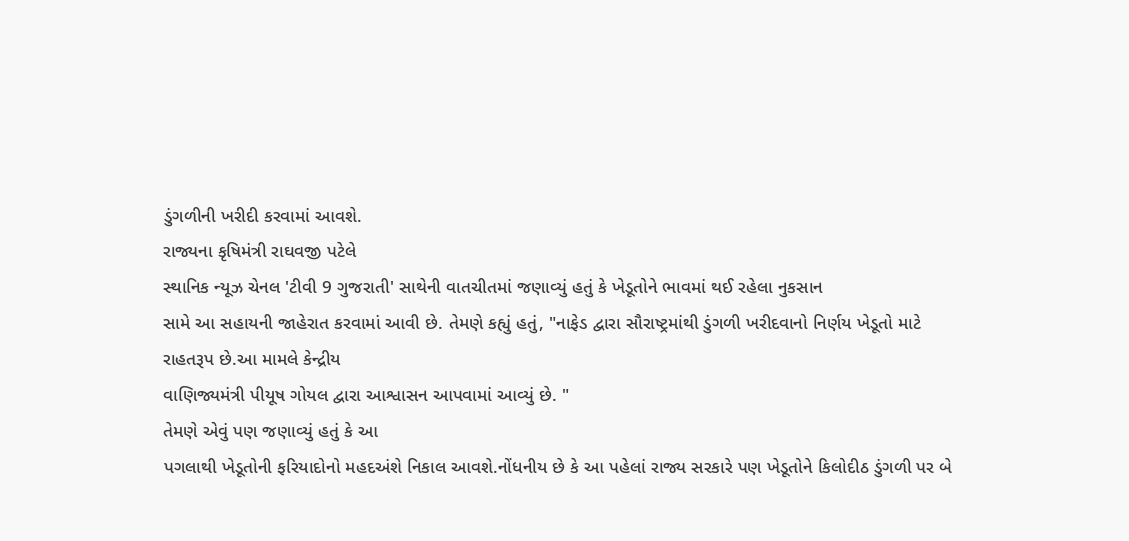ડુંગળીની ખરીદી કરવામાં આવશે.
રાજ્યના કૃષિમંત્રી રાઘવજી પટેલે
સ્થાનિક ન્યૂઝ ચેનલ 'ટીવી 9 ગુજરાતી' સાથેની વાતચીતમાં જણાવ્યું હતું કે ખેડૂતોને ભાવમાં થઈ રહેલા નુકસાન
સામે આ સહાયની જાહેરાત કરવામાં આવી છે. તેમણે કહ્યું હતું, "નાફેડ દ્વારા સૌરાષ્ટ્રમાંથી ડુંગળી ખરીદવાનો નિર્ણય ખેડૂતો માટે
રાહતરૂપ છે.આ મામલે કેન્દ્રીય
વાણિજ્યમંત્રી પીયૂષ ગોયલ દ્વારા આશ્વાસન આપવામાં આવ્યું છે. "
તેમણે એવું પણ જણાવ્યું હતું કે આ
પગલાથી ખેડૂતોની ફરિયાદોનો મહદઅંશે નિકાલ આવશે.નોંધનીય છે કે આ પહેલાં રાજ્ય સરકારે પણ ખેડૂતોને કિલોદીઠ ડુંગળી પર બે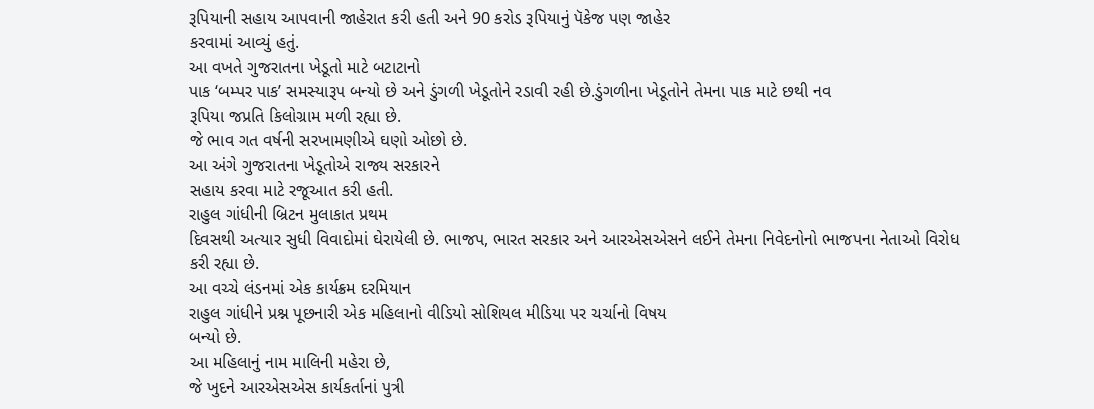રૂપિયાની સહાય આપવાની જાહેરાત કરી હતી અને 90 કરોડ રૂપિયાનું પૅકેજ પણ જાહેર
કરવામાં આવ્યું હતું.
આ વખતે ગુજરાતના ખેડૂતો માટે બટાટાનો
પાક ‘બમ્પર પાક’ સમસ્યારૂપ બન્યો છે અને ડુંગળી ખેડૂતોને રડાવી રહી છે.ડુંગળીના ખેડૂતોને તેમના પાક માટે છથી નવ
રૂપિયા જપ્રતિ કિલોગ્રામ મળી રહ્યા છે.
જે ભાવ ગત વર્ષની સરખામણીએ ઘણો ઓછો છે.
આ અંગે ગુજરાતના ખેડૂતોએ રાજ્ય સરકારને
સહાય કરવા માટે રજૂઆત કરી હતી.
રાહુલ ગાંધીની બ્રિટન મુલાકાત પ્રથમ
દિવસથી અત્યાર સુધી વિવાદોમાં ઘેરાયેલી છે. ભાજપ, ભારત સરકાર અને આરએસએસને લઈને તેમના નિવેદનોનો ભાજપના નેતાઓ વિરોધ
કરી રહ્યા છે.
આ વચ્ચે લંડનમાં એક કાર્યક્રમ દરમિયાન
રાહુલ ગાંધીને પ્રશ્ન પૂછનારી એક મહિલાનો વીડિયો સોશિયલ મીડિયા પર ચર્ચાનો વિષય
બન્યો છે.
આ મહિલાનું નામ માલિની મહેરા છે,
જે ખુદને આરએસએસ કાર્યકર્તાનાં પુત્રી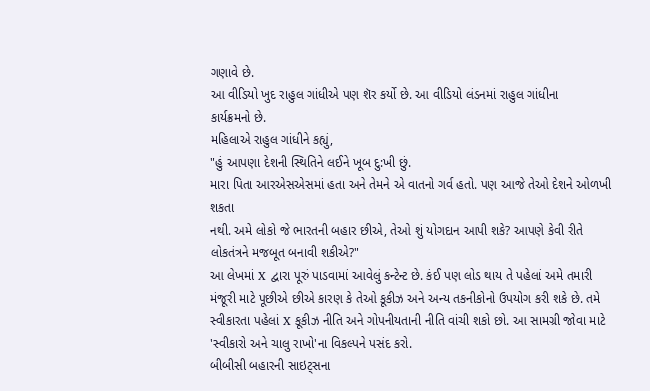ગણાવે છે.
આ વીડિયો ખુદ રાહુલ ગાંધીએ પણ શૅર કર્યો છે. આ વીડિયો લંડનમાં રાહુલ ગાંધીના
કાર્યક્રમનો છે.
મહિલાએ રાહુલ ગાંધીને કહ્યું,
"હું આપણા દેશની સ્થિતિને લઈને ખૂબ દુ:ખી છું.
મારા પિતા આરએસએસમાં હતા અને તેમને એ વાતનો ગર્વ હતો. પણ આજે તેઓ દેશને ઓળખી શકતા
નથી. અમે લોકો જે ભારતની બહાર છીએ, તેઓ શું યોગદાન આપી શકે? આપણે કેવી રીતે લોકતંત્રને મજબૂત બનાવી શકીએ?"
આ લેખમાં X દ્વારા પૂરું પાડવામાં આવેલું કન્ટેન્ટ છે. કંઈ પણ લોડ થાય તે પહેલાં અમે તમારી મંજૂરી માટે પૂછીએ છીએ કારણ કે તેઓ કૂકીઝ અને અન્ય તકનીકોનો ઉપયોગ કરી શકે છે. તમે સ્વીકારતા પહેલાં X કૂકીઝ નીતિ અને ગોપનીયતાની નીતિ વાંચી શકો છો. આ સામગ્રી જોવા માટે 'સ્વીકારો અને ચાલુ રાખો'ના વિકલ્પને પસંદ કરો.
બીબીસી બહારની સાઇટ્સના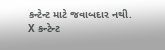કન્ટેન્ટ માટે જવાબદાર નથી.
X કન્ટેન્ટ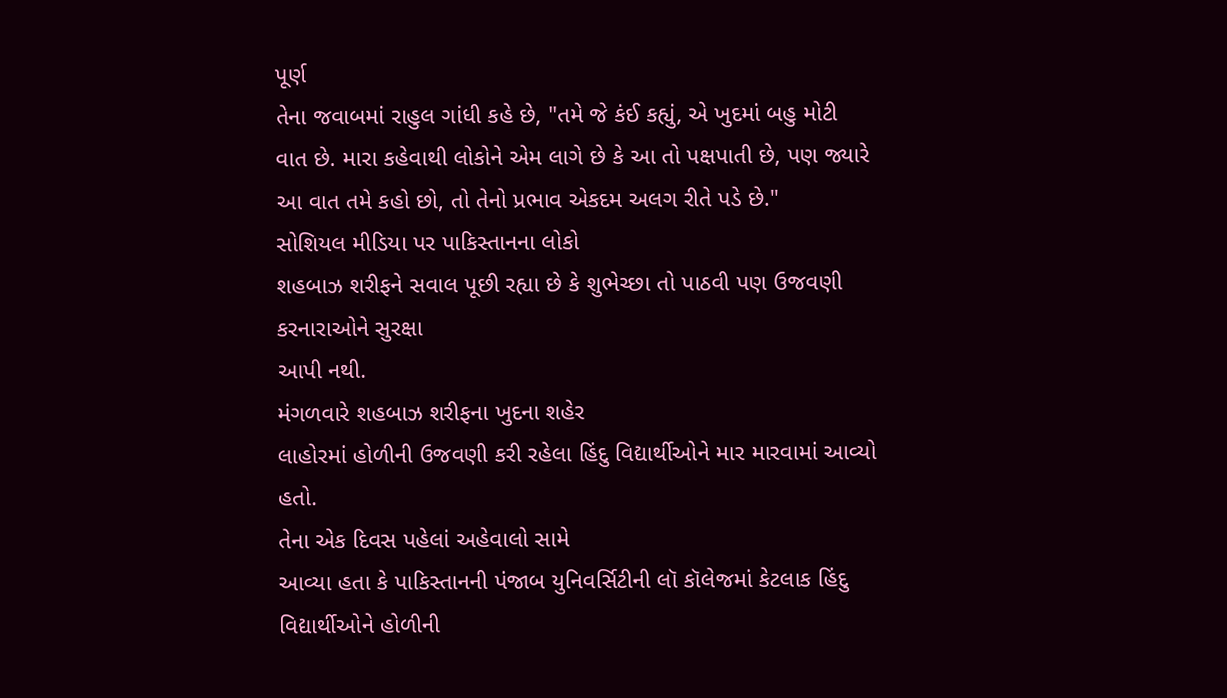પૂર્ણ
તેના જવાબમાં રાહુલ ગાંધી કહે છે, "તમે જે કંઈ કહ્યું, એ ખુદમાં બહુ મોટી વાત છે. મારા કહેવાથી લોકોને એમ લાગે છે કે આ તો પક્ષપાતી છે, પણ જ્યારે આ વાત તમે કહો છો, તો તેનો પ્રભાવ એકદમ અલગ રીતે પડે છે."
સોશિયલ મીડિયા પર પાકિસ્તાનના લોકો
શહબાઝ શરીફને સવાલ પૂછી રહ્યા છે કે શુભેચ્છા તો પાઠવી પણ ઉજવણી કરનારાઓને સુરક્ષા
આપી નથી.
મંગળવારે શહબાઝ શરીફના ખુદના શહેર
લાહોરમાં હોળીની ઉજવણી કરી રહેલા હિંદુ વિદ્યાર્થીઓને માર મારવામાં આવ્યો હતો.
તેના એક દિવસ પહેલાં અહેવાલો સામે
આવ્યા હતા કે પાકિસ્તાનની પંજાબ યુનિવર્સિટીની લૉ કૉલેજમાં કેટલાક હિંદુ
વિદ્યાર્થીઓને હોળીની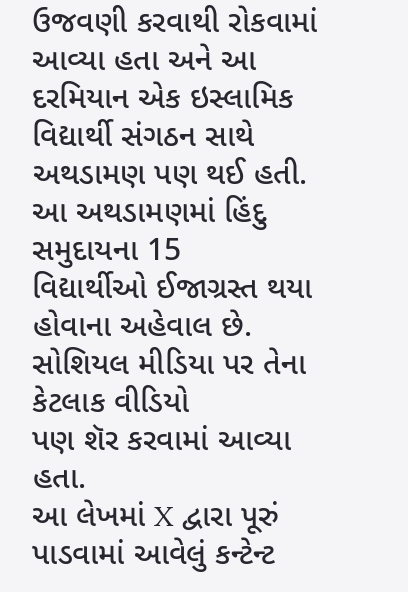ઉજવણી કરવાથી રોકવામાં આવ્યા હતા અને આ દરમિયાન એક ઇસ્લામિક
વિદ્યાર્થી સંગઠન સાથે અથડામણ પણ થઈ હતી.
આ અથડામણમાં હિંદુ સમુદાયના 15
વિદ્યાર્થીઓ ઈજાગ્રસ્ત થયા હોવાના અહેવાલ છે. સોશિયલ મીડિયા પર તેના કેટલાક વીડિયો
પણ શૅર કરવામાં આવ્યા હતા.
આ લેખમાં X દ્વારા પૂરું પાડવામાં આવેલું કન્ટેન્ટ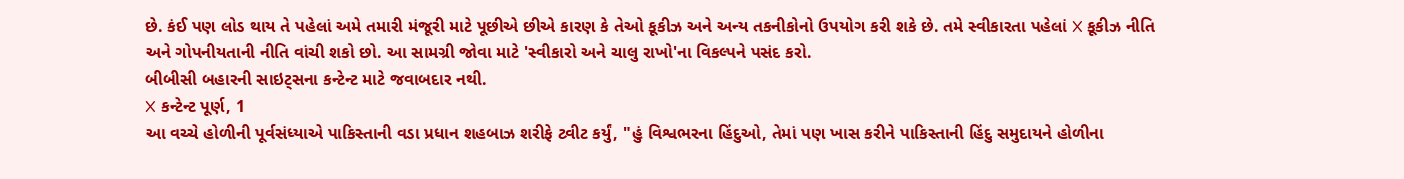છે. કંઈ પણ લોડ થાય તે પહેલાં અમે તમારી મંજૂરી માટે પૂછીએ છીએ કારણ કે તેઓ કૂકીઝ અને અન્ય તકનીકોનો ઉપયોગ કરી શકે છે. તમે સ્વીકારતા પહેલાં X કૂકીઝ નીતિ અને ગોપનીયતાની નીતિ વાંચી શકો છો. આ સામગ્રી જોવા માટે 'સ્વીકારો અને ચાલુ રાખો'ના વિકલ્પને પસંદ કરો.
બીબીસી બહારની સાઇટ્સના કન્ટેન્ટ માટે જવાબદાર નથી.
X કન્ટેન્ટ પૂર્ણ, 1
આ વચ્ચે હોળીની પૂર્વસંધ્યાએ પાકિસ્તાની વડા પ્રધાન શહબાઝ શરીફે ટ્વીટ કર્યું, "હું વિશ્વભરના હિંદુઓ, તેમાં પણ ખાસ કરીને પાકિસ્તાની હિંદુ સમુદાયને હોળીના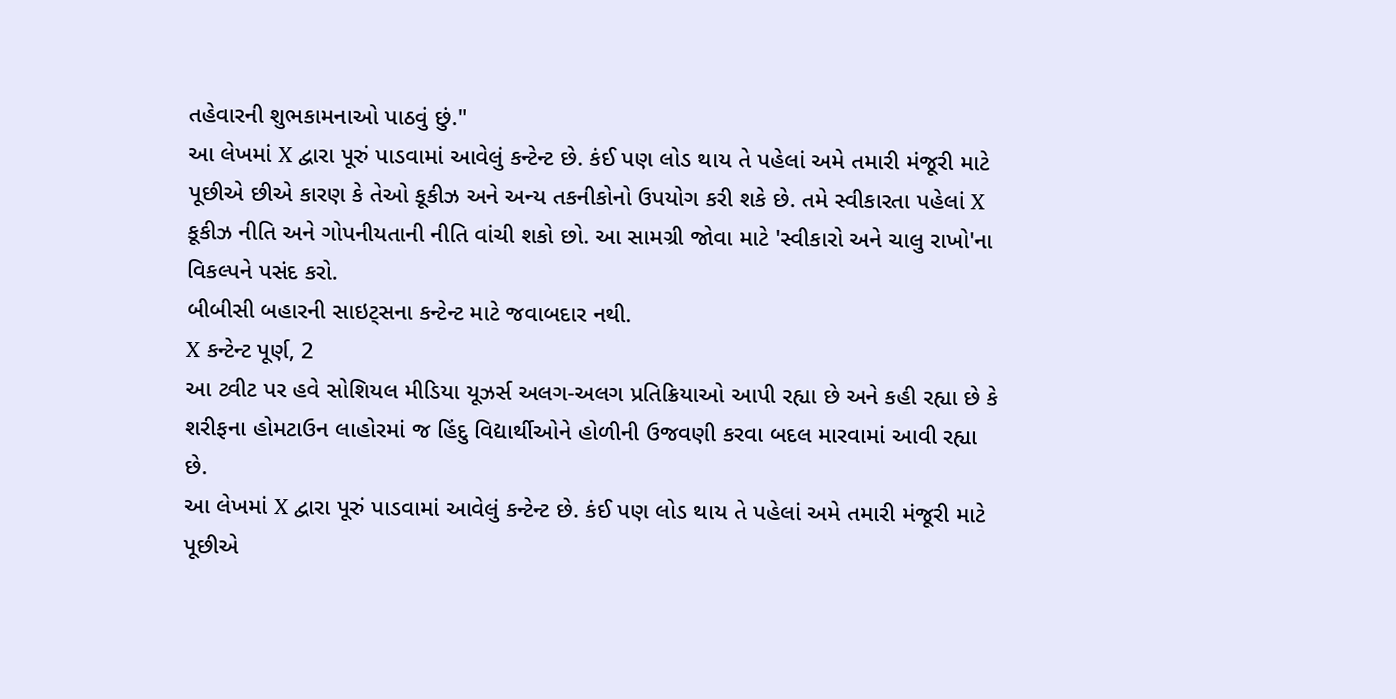તહેવારની શુભકામનાઓ પાઠવું છું."
આ લેખમાં X દ્વારા પૂરું પાડવામાં આવેલું કન્ટેન્ટ છે. કંઈ પણ લોડ થાય તે પહેલાં અમે તમારી મંજૂરી માટે પૂછીએ છીએ કારણ કે તેઓ કૂકીઝ અને અન્ય તકનીકોનો ઉપયોગ કરી શકે છે. તમે સ્વીકારતા પહેલાં X કૂકીઝ નીતિ અને ગોપનીયતાની નીતિ વાંચી શકો છો. આ સામગ્રી જોવા માટે 'સ્વીકારો અને ચાલુ રાખો'ના વિકલ્પને પસંદ કરો.
બીબીસી બહારની સાઇટ્સના કન્ટેન્ટ માટે જવાબદાર નથી.
X કન્ટેન્ટ પૂર્ણ, 2
આ ટ્વીટ પર હવે સોશિયલ મીડિયા યૂઝર્સ અલગ-અલગ પ્રતિક્રિયાઓ આપી રહ્યા છે અને કહી રહ્યા છે કે શરીફના હોમટાઉન લાહોરમાં જ હિંદુ વિદ્યાર્થીઓને હોળીની ઉજવણી કરવા બદલ મારવામાં આવી રહ્યા છે.
આ લેખમાં X દ્વારા પૂરું પાડવામાં આવેલું કન્ટેન્ટ છે. કંઈ પણ લોડ થાય તે પહેલાં અમે તમારી મંજૂરી માટે પૂછીએ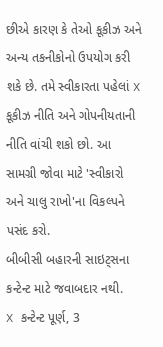છીએ કારણ કે તેઓ કૂકીઝ અને અન્ય તકનીકોનો ઉપયોગ કરી શકે છે. તમે સ્વીકારતા પહેલાં X કૂકીઝ નીતિ અને ગોપનીયતાની નીતિ વાંચી શકો છો. આ સામગ્રી જોવા માટે 'સ્વીકારો અને ચાલુ રાખો'ના વિકલ્પને પસંદ કરો.
બીબીસી બહારની સાઇટ્સના કન્ટેન્ટ માટે જવાબદાર નથી.
X કન્ટેન્ટ પૂર્ણ, 3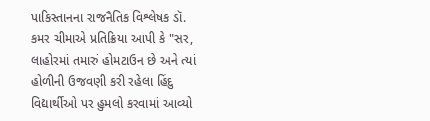પાકિસ્તાનના રાજનૈતિક વિશ્લેષક ડૉ. કમર ચીમાએ પ્રતિક્રિયા આપી કે "સર, લાહોરમાં તમારું હોમટાઉન છે અને ત્યાં હોળીની ઉજવણી કરી રહેલા હિંદુ વિદ્યાર્થીઓ પર હુમલો કરવામાં આવ્યો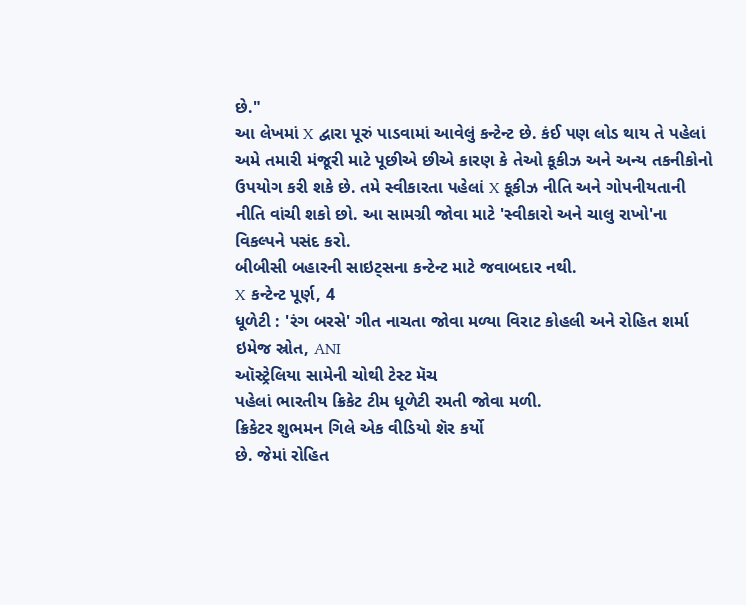છે."
આ લેખમાં X દ્વારા પૂરું પાડવામાં આવેલું કન્ટેન્ટ છે. કંઈ પણ લોડ થાય તે પહેલાં અમે તમારી મંજૂરી માટે પૂછીએ છીએ કારણ કે તેઓ કૂકીઝ અને અન્ય તકનીકોનો ઉપયોગ કરી શકે છે. તમે સ્વીકારતા પહેલાં X કૂકીઝ નીતિ અને ગોપનીયતાની નીતિ વાંચી શકો છો. આ સામગ્રી જોવા માટે 'સ્વીકારો અને ચાલુ રાખો'ના વિકલ્પને પસંદ કરો.
બીબીસી બહારની સાઇટ્સના કન્ટેન્ટ માટે જવાબદાર નથી.
X કન્ટેન્ટ પૂર્ણ, 4
ધૂળેટી : 'રંગ બરસે' ગીત નાચતા જોવા મળ્યા વિરાટ કોહલી અને રોહિત શર્મા
ઇમેજ સ્રોત, ANI
ઑસ્ટ્રેલિયા સામેની ચોથી ટેસ્ટ મૅચ
પહેલાં ભારતીય ક્રિકેટ ટીમ ધૂળેટી રમતી જોવા મળી.
ક્રિકેટર શુભમન ગિલે એક વીડિયો શૅર કર્યો
છે. જેમાં રોહિત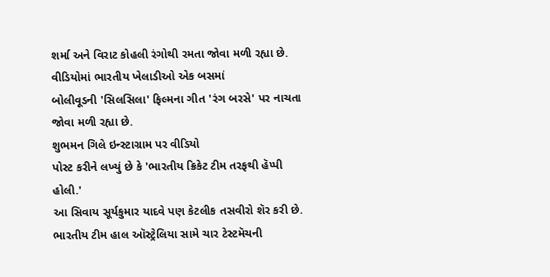શર્મા અને વિરાટ કોહલી રંગોથી રમતા જોવા મળી રહ્યા છે.
વીડિયોમાં ભારતીય ખેલાડીઓ એક બસમાં
બોલીવૂડની 'સિલસિલા' ફિલ્મના ગીત 'રંગ બરસે' પર નાચતા જોવા મળી રહ્યા છે.
શુભમન ગિલે ઇન્સ્ટાગ્રામ પર વીડિયો
પોસ્ટ કરીને લખ્યું છે કે 'ભારતીય ક્રિકેટ ટીમ તરફથી હૅપ્પી હોલી.'
આ સિવાય સૂર્યકુમાર યાદવે પણ કેટલીક તસવીરો શૅર કરી છે.
ભારતીય ટીમ હાલ ઑસ્ટ્રેલિયા સામે ચાર ટેસ્ટમૅચની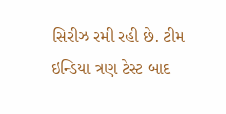સિરીઝ રમી રહી છે. ટીમ ઇન્ડિયા ત્રણ ટેસ્ટ બાદ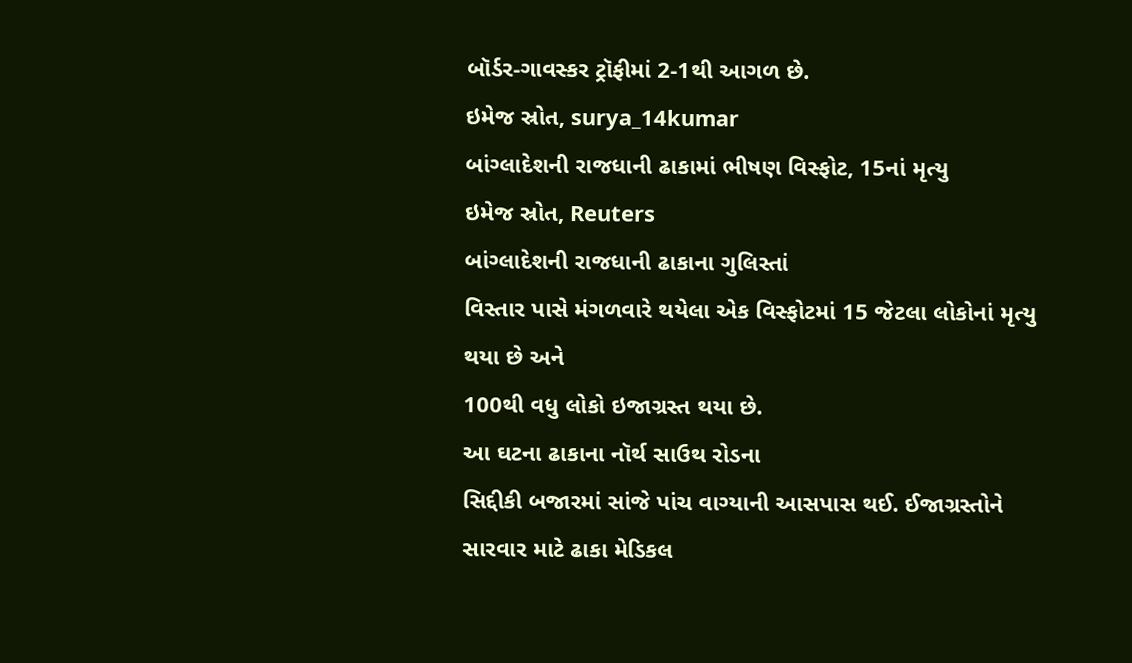બૉર્ડર-ગાવસ્કર ટ્રૉફીમાં 2-1થી આગળ છે.
ઇમેજ સ્રોત, surya_14kumar
બાંગ્લાદેશની રાજધાની ઢાકામાં ભીષણ વિસ્ફોટ, 15નાં મૃત્યુ
ઇમેજ સ્રોત, Reuters
બાંગ્લાદેશની રાજધાની ઢાકાના ગુલિસ્તાં
વિસ્તાર પાસે મંગળવારે થયેલા એક વિસ્ફોટમાં 15 જેટલા લોકોનાં મૃત્યુ થયા છે અને
100થી વધુ લોકો ઇજાગ્રસ્ત થયા છે.
આ ઘટના ઢાકાના નૉર્થ સાઉથ રોડના
સિદ્દીકી બજારમાં સાંજે પાંચ વાગ્યાની આસપાસ થઈ. ઈજાગ્રસ્તોને સારવાર માટે ઢાકા મેડિકલ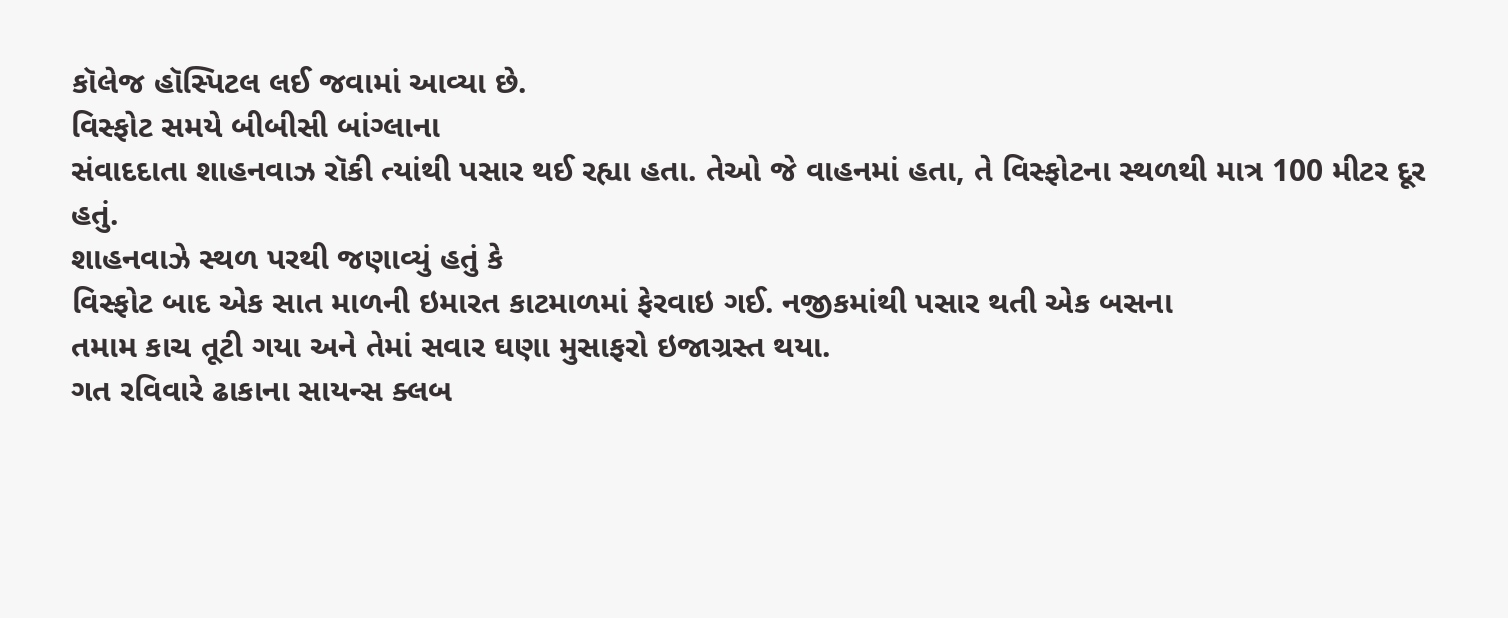કૉલેજ હૉસ્પિટલ લઈ જવામાં આવ્યા છે.
વિસ્ફોટ સમયે બીબીસી બાંગ્લાના
સંવાદદાતા શાહનવાઝ રૉકી ત્યાંથી પસાર થઈ રહ્યા હતા. તેઓ જે વાહનમાં હતા, તે વિસ્ફોટના સ્થળથી માત્ર 100 મીટર દૂર હતું.
શાહનવાઝે સ્થળ પરથી જણાવ્યું હતું કે
વિસ્ફોટ બાદ એક સાત માળની ઇમારત કાટમાળમાં ફેરવાઇ ગઈ. નજીકમાંથી પસાર થતી એક બસના
તમામ કાચ તૂટી ગયા અને તેમાં સવાર ઘણા મુસાફરો ઇજાગ્રસ્ત થયા.
ગત રવિવારે ઢાકાના સાયન્સ ક્લબ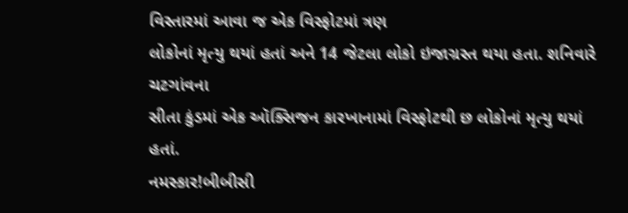વિસ્તારમાં આવા જ એક વિસ્ફોટમાં ત્રણ
લોકોનાં મૃત્યુ થયાં હતાં અને 14 જેટલા લોકો ઇજાગ્રસ્ત થયા હતા. શનિવારે ચટગાંવના
સીતા કુંડમાં એક ઑક્સિજન કારખાનામાં વિસ્ફોટથી છ લોકોનાં મૃત્યુ થયાં હતાં.
નમસ્કાર!બીબીસી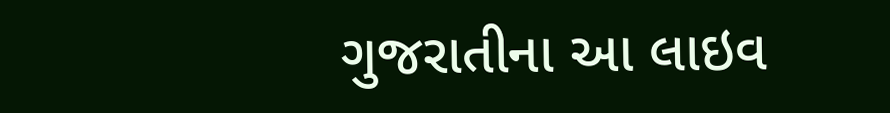ગુજરાતીના આ લાઇવ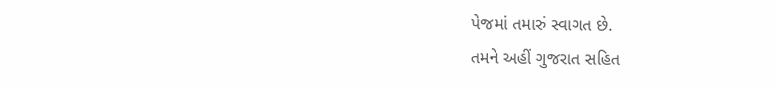પેજમાં તમારું સ્વાગત છે.
તમને અહીં ગુજરાત સહિત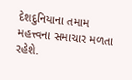દેશદુનિયાના તમામ મહત્ત્વના સમાચાર મળતા રહેશે.